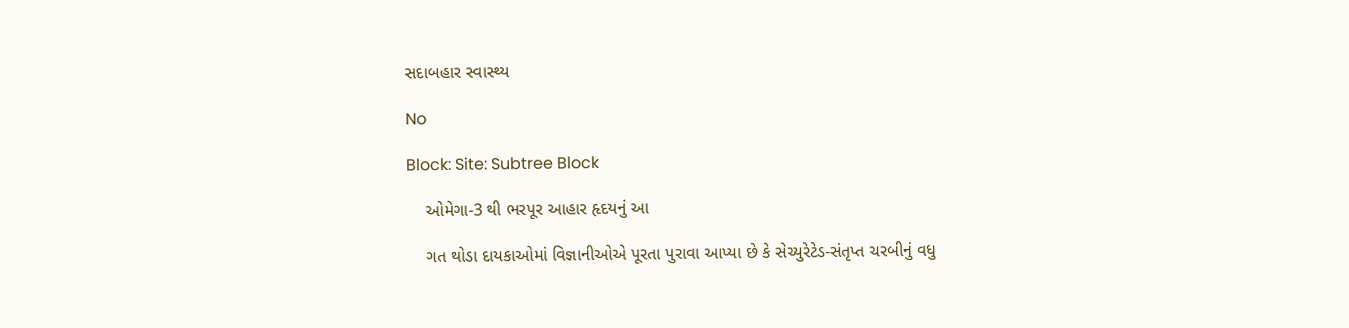સદાબહાર સ્વાસ્થ્ય

No

Block: Site: Subtree Block

    ઓમેગા-3 થી ભરપૂર આહાર હૃદયનું આ

    ગત થોડા દાયકાઓમાં વિજ્ઞાનીઓએ પૂરતા પુરાવા આપ્યા છે કે સેચ્યુરેટેડ-સંતૃપ્ત ચરબીનું વધુ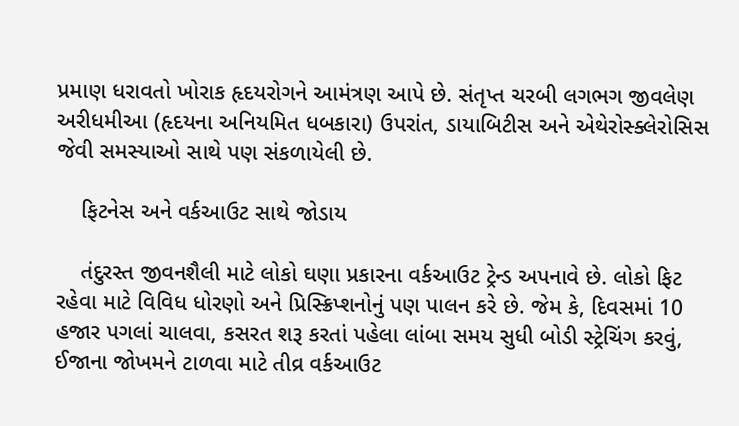પ્રમાણ ધરાવતો ખોરાક હૃદયરોગને આમંત્રણ આપે છે. સંતૃપ્ત ચરબી લગભગ જીવલેણ અરીધમીઆ (હૃદયના અનિયમિત ધબકારા) ઉપરાંત, ડાયાબિટીસ અને એથેરોસ્ક્લેરોસિસ જેવી સમસ્યાઓ સાથે પણ સંકળાયેલી છે.

    ફિટનેસ અને વર્કઆઉટ સાથે જોડાય

    તંદુરસ્ત જીવનશૈલી માટે લોકો ઘણા પ્રકારના વર્કઆઉટ ટ્રેન્ડ અપનાવે છે. લોકો ફિટ રહેવા માટે વિવિધ ધોરણો અને પ્રિસ્ક્રિપ્શનોનું પણ પાલન કરે છે. જેમ કે, દિવસમાં 10 હજાર પગલાં ચાલવા, કસરત શરૂ કરતાં પહેલા લાંબા સમય સુધી બોડી સ્ટ્રેચિંગ કરવું, ઈજાના જોખમને ટાળવા માટે તીવ્ર વર્કઆઉટ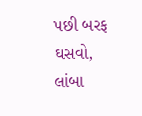પછી બરફ ઘસવો, લાંબા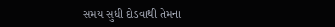સમય સુધી દોડવાથી તેમના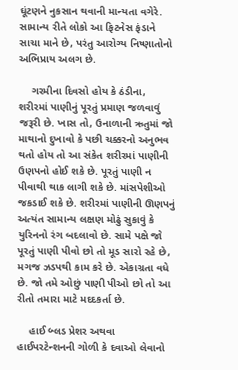ઘૂંટણને નુકસાન થવાની માન્યતા વગેરે. સામાન્ય રીતે લોકો આ ફિટનેસ ફંડાને સાચા માને છે, પરંતુ આરોગ્ય નિષ્ણાતોનો અભિપ્રાય અલગ છે.

    ગરમીના દિવસો હોય કે ઠંડીના, શરીરમાં પાણીનું પૂરતું પ્રમાણ જળવાવું જરૂરી છે. ખાસ તો, ઉનાળાની ઋતુમાં જો માથાનો દુખાવો કે પછી ચક્કરનો અનુભવ થતો હોય તો આ સંકેત શરીરમાં પાણીની ઉણપનો હોઈ શકે છે. પૂરતું પાણી ન પીવાથી થાક લાગી શકે છે. માંસપેશીઓ જકડાઈ શકે છે. શરીરમાં પાણીની ઊણપનું અત્યંત સામાન્ય લક્ષણ મોઢું સુકાવું કે યુરિનનો રંગ બદલાવો છે. સામે પક્ષે જો પૂરતું પાણી પીવો છો તો મૂડ સારો રહે છે, મગજ ઝડપથી કામ કરે છે. એકાગ્રતા વધે છે. જો તમે ઓછું પાણી પીઓ છો તો આ રીતો તમારા માટે મદદકર્તા છે.

    હાઈ બ્લડ પ્રેશર અથવા હાઈપરટેન્શનની ગોળી કે દવાઓ લેવાનો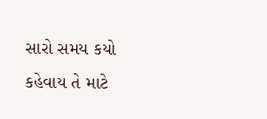સારો સમય કયો કહેવાય તે માટે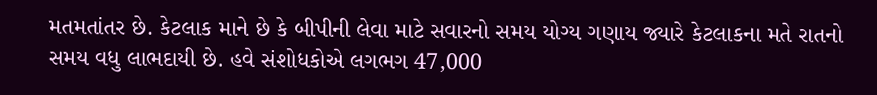મતમતાંતર છે. કેટલાક માને છે કે બીપીની લેવા માટે સવારનો સમય યોગ્ય ગણાય જ્યારે કેટલાકના મતે રાતનો સમય વધુ લાભદાયી છે. હવે સંશોધકોએ લગભગ 47,000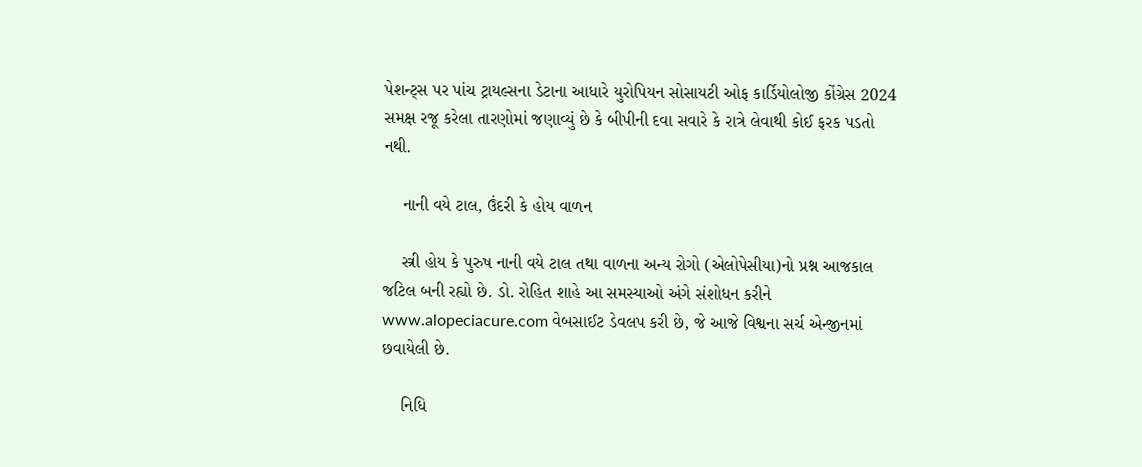પેશન્ટ્સ પર પાંચ ટ્રાયલ્સના ડેટાના આધારે યુરોપિયન સોસાયટી ઓફ કાર્ડિયોલોજી કોંગ્રેસ 2024 સમક્ષ રજૂ કરેલા તારણોમાં જણાવ્યું છે કે બીપીની દવા સવારે કે રાત્રે લેવાથી કોઈ ફરક પડતો નથી.

    નાની વયે ટાલ, ઉંદરી કે હોય વાળન

    સ્ત્રી હોય કે પુરુષ નાની વયે ટાલ તથા વાળના અન્ય રોગો (એલોપેસીયા)નો પ્રશ્ન આજકાલ જટિલ બની રહ્યો છે. ડો. રોહિત શાહે આ સમસ્યાઓ અંગે સંશોધન કરીને www.alopeciacure.com વેબસાઈટ ડેવલપ કરી છે, જે આજે વિશ્વના સર્ચ એન્જીનમાં છવાયેલી છે.

    નિધિ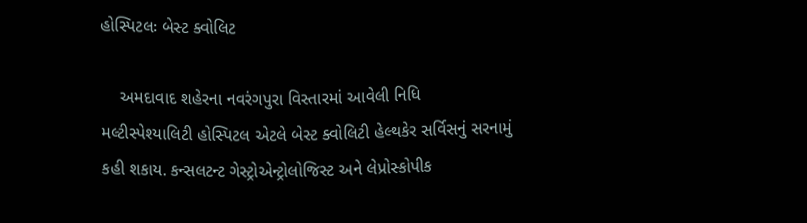હોસ્પિટલઃ બેસ્ટ ક્વોલિટ

    અમદાવાદ શહેરના નવરંગપુરા વિસ્તારમાં આવેલી નિધિ મલ્ટીસ્પેશ્યાલિટી હોસ્પિટલ એટલે બેસ્ટ ક્વોલિટી હેલ્થકેર સર્વિસનું સરનામું કહી શકાય. કન્સલટન્ટ ગેસ્ટ્રોએન્ટ્રોલોજિસ્ટ અને લેપ્રોસ્કોપીક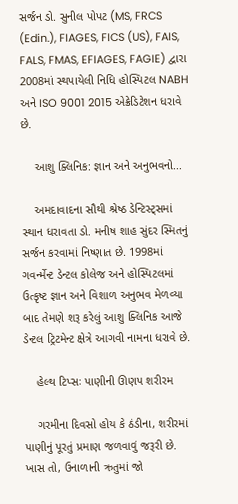સર્જન ડો. સુનીલ પોપટ (MS, FRCS (Edin.), FIAGES, FICS (US), FAIS, FALS, FMAS, EFIAGES, FAGIE) દ્વારા 2008માં સ્થપાયેલી નિધિ હોસ્પિટલ NABH અને ISO 9001 2015 એક્રેડિટેશન ધરાવે છે.

    આશુ ક્લિનિક: જ્ઞાન અને અનુભવનો...

    અમદાવાદના સૌથી શ્રેષ્ઠ ડેન્ટિસ્ટ્સમાં સ્થાન ધરાવતા ડો. મનીષ શાહ સુંદર સ્મિતનું સર્જન કરવામાં નિષ્ણાત છે. 1998માં ગવર્ન્મેન્ટ ડેન્ટલ કોલેજ અને હોસ્પિટલમાં ઉત્કૃષ્ટ જ્ઞાન અને વિશાળ અનુભવ મેળવ્યા બાદ તેમણે શરૂ કરેલું આશુ ક્લિનિક આજે ડેન્ટલ ટ્રિટમેન્ટ ક્ષેત્રે આગવી નામના ધરાવે છે.

    હેલ્થ ટિપ્સઃ પાણીની ઊણપ શરીરમ

    ગરમીના દિવસો હોય કે ઠંડીના, શરીરમાં પાણીનું પૂરતું પ્રમાણ જળવાવું જરૂરી છે. ખાસ તો, ઉનાળાની ઋતુમાં જો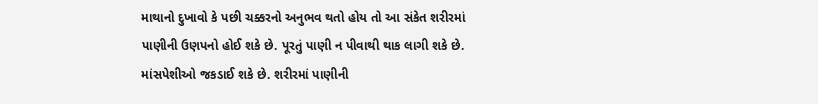માથાનો દુખાવો કે પછી ચક્કરનો અનુભવ થતો હોય તો આ સંકેત શરીરમાં પાણીની ઉણપનો હોઈ શકે છે. પૂરતું પાણી ન પીવાથી થાક લાગી શકે છે. માંસપેશીઓ જકડાઈ શકે છે. શરીરમાં પાણીની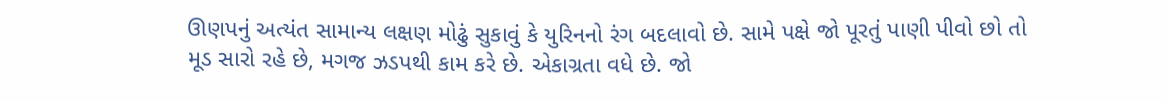ઊણપનું અત્યંત સામાન્ય લક્ષણ મોઢું સુકાવું કે યુરિનનો રંગ બદલાવો છે. સામે પક્ષે જો પૂરતું પાણી પીવો છો તો મૂડ સારો રહે છે, મગજ ઝડપથી કામ કરે છે. એકાગ્રતા વધે છે. જો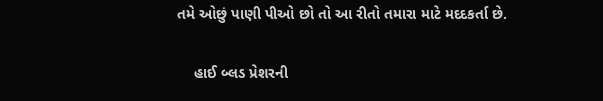તમે ઓછું પાણી પીઓ છો તો આ રીતો તમારા માટે મદદકર્તા છે.

    હાઈ બ્લડ પ્રેશરની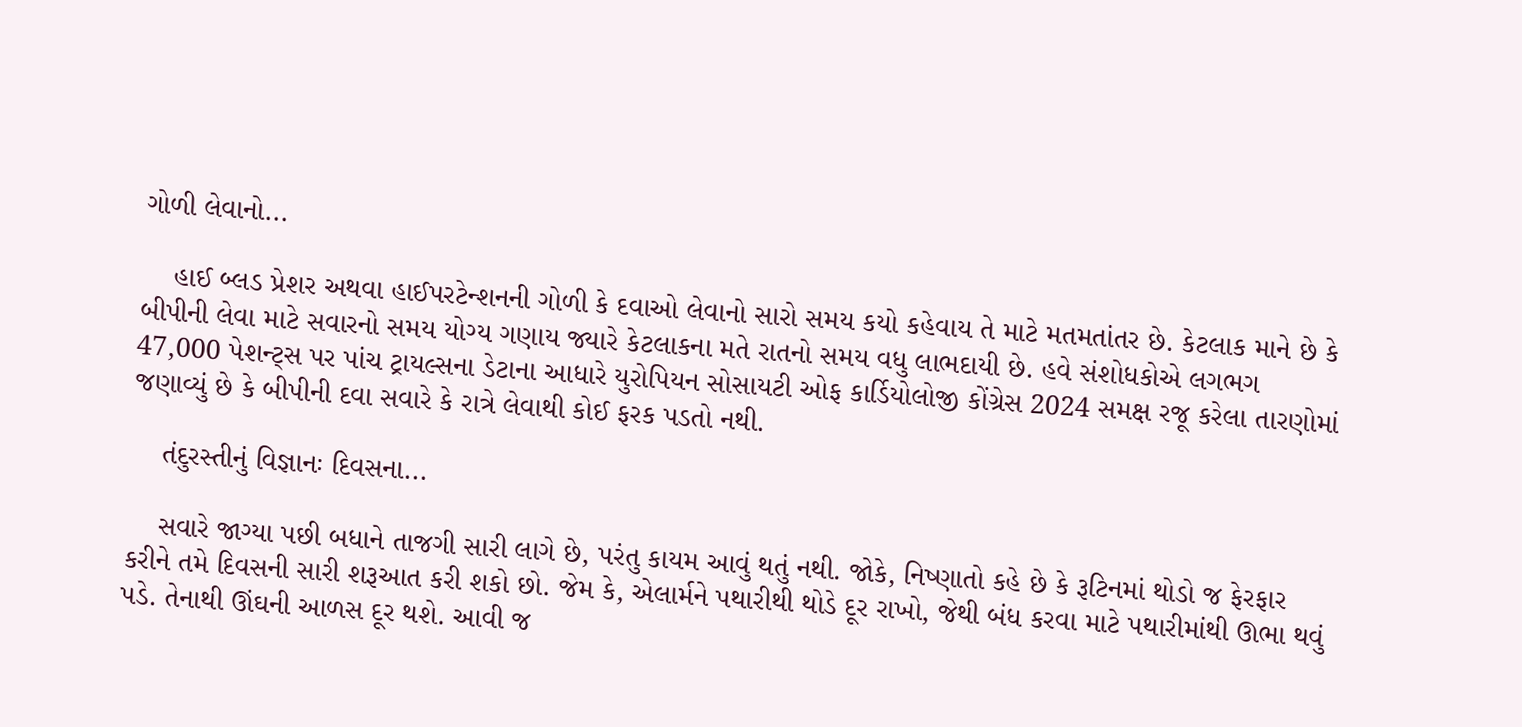ગોળી લેવાનો...

    હાઈ બ્લડ પ્રેશર અથવા હાઈપરટેન્શનની ગોળી કે દવાઓ લેવાનો સારો સમય કયો કહેવાય તે માટે મતમતાંતર છે. કેટલાક માને છે કે બીપીની લેવા માટે સવારનો સમય યોગ્ય ગણાય જ્યારે કેટલાકના મતે રાતનો સમય વધુ લાભદાયી છે. હવે સંશોધકોએ લગભગ 47,000 પેશન્ટ્સ પર પાંચ ટ્રાયલ્સના ડેટાના આધારે યુરોપિયન સોસાયટી ઓફ કાર્ડિયોલોજી કોંગ્રેસ 2024 સમક્ષ રજૂ કરેલા તારણોમાં જણાવ્યું છે કે બીપીની દવા સવારે કે રાત્રે લેવાથી કોઈ ફરક પડતો નથી.

    તંદુરસ્તીનું વિજ્ઞાનઃ દિવસના...

    સવારે જાગ્યા પછી બધાને તાજગી સારી લાગે છે, પરંતુ કાયમ આવું થતું નથી. જોકે, નિષ્ણાતો કહે છે કે રૂટિનમાં થોડો જ ફેરફાર કરીને તમે દિવસની સારી શરૂઆત કરી શકો છો. જેમ કે, એલાર્મને પથારીથી થોડે દૂર રાખો, જેથી બંધ કરવા માટે પથારીમાંથી ઊભા થવું પડે. તેનાથી ઊંઘની આળસ દૂર થશે. આવી જ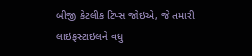બીજી કેટલીક ટિપ્સ જોઇએ, જે તમારી લાઇફસ્ટાઇલને વધુ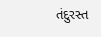તંદુરસ્ત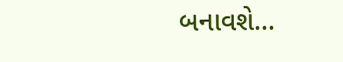બનાવશે...